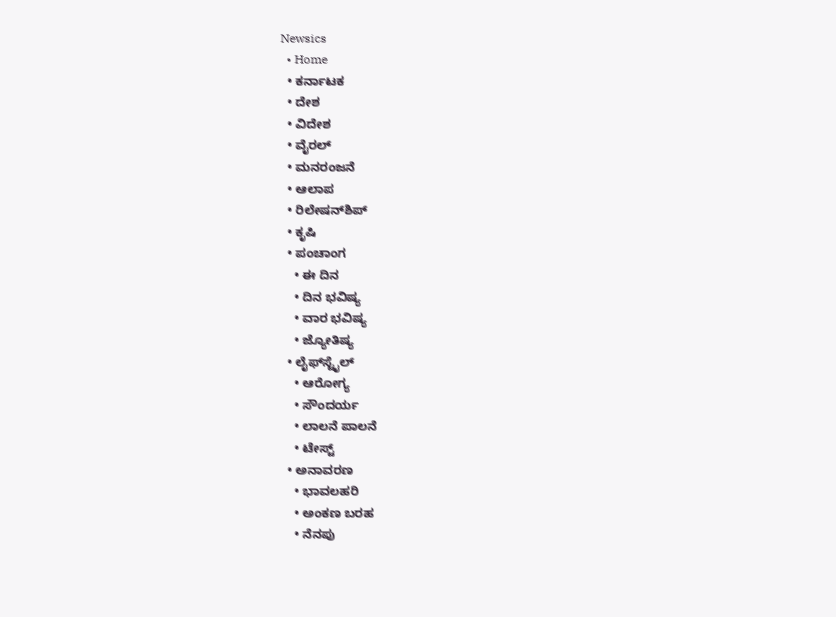Newsics
  • Home
  • ಕರ್ನಾಟಕ
  • ದೇಶ
  • ವಿದೇಶ
  • ವೈರಲ್
  • ಮನರಂಜನೆ
  • ಆಲಾಪ
  • ರಿಲೇಷನ್‌ಶಿಪ್
  • ಕೃಷಿ
  • ಪಂಚಾಂಗ
    • ಈ ದಿನ
    • ದಿನ ಭವಿಷ್ಯ
    • ವಾರ ಭವಿಷ್ಯ
    • ಜ್ಯೋತಿಷ್ಯ
  • ಲೈಫ್‌ಸ್ಟೈಲ್
    • ಆರೋಗ್ಯ
    • ಸೌಂದರ್ಯ
    • ಲಾಲನೆ ಪಾಲನೆ
    • ಟೇಸ್ಟ್
  • ಅನಾವರಣ
    • ಭಾವಲಹರಿ
    • ಅಂಕಣ ಬರಹ
    • ನೆನಪು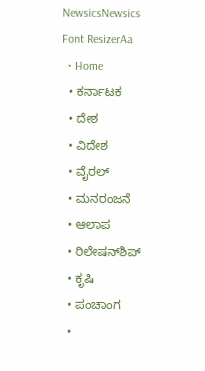NewsicsNewsics
Font ResizerAa
  • Home
  • ಕರ್ನಾಟಕ
  • ದೇಶ
  • ವಿದೇಶ
  • ವೈರಲ್
  • ಮನರಂಜನೆ
  • ಆಲಾಪ
  • ರಿಲೇಷನ್‌ಶಿಪ್
  • ಕೃಷಿ
  • ಪಂಚಾಂಗ
  •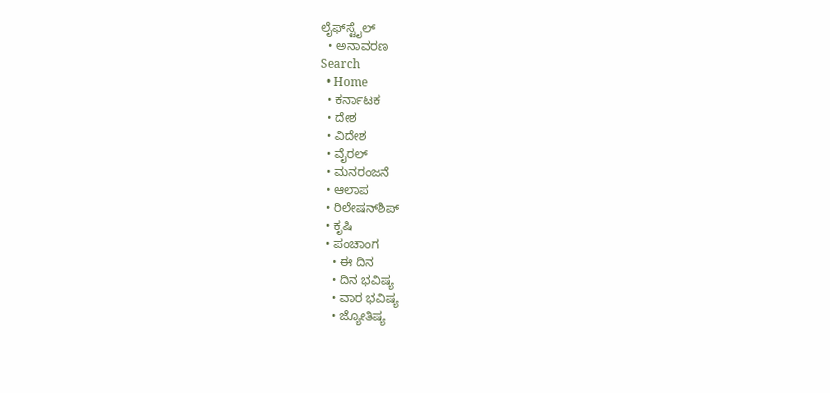ಲೈಫ್‌ಸ್ಟೈಲ್
  • ಅನಾವರಣ
Search
  • Home
  • ಕರ್ನಾಟಕ
  • ದೇಶ
  • ವಿದೇಶ
  • ವೈರಲ್
  • ಮನರಂಜನೆ
  • ಆಲಾಪ
  • ರಿಲೇಷನ್‌ಶಿಪ್
  • ಕೃಷಿ
  • ಪಂಚಾಂಗ
    • ಈ ದಿನ
    • ದಿನ ಭವಿಷ್ಯ
    • ವಾರ ಭವಿಷ್ಯ
    • ಜ್ಯೋತಿಷ್ಯ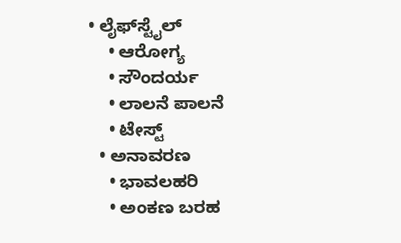• ಲೈಫ್‌ಸ್ಟೈಲ್
    • ಆರೋಗ್ಯ
    • ಸೌಂದರ್ಯ
    • ಲಾಲನೆ ಪಾಲನೆ
    • ಟೇಸ್ಟ್
  • ಅನಾವರಣ
    • ಭಾವಲಹರಿ
    • ಅಂಕಣ ಬರಹ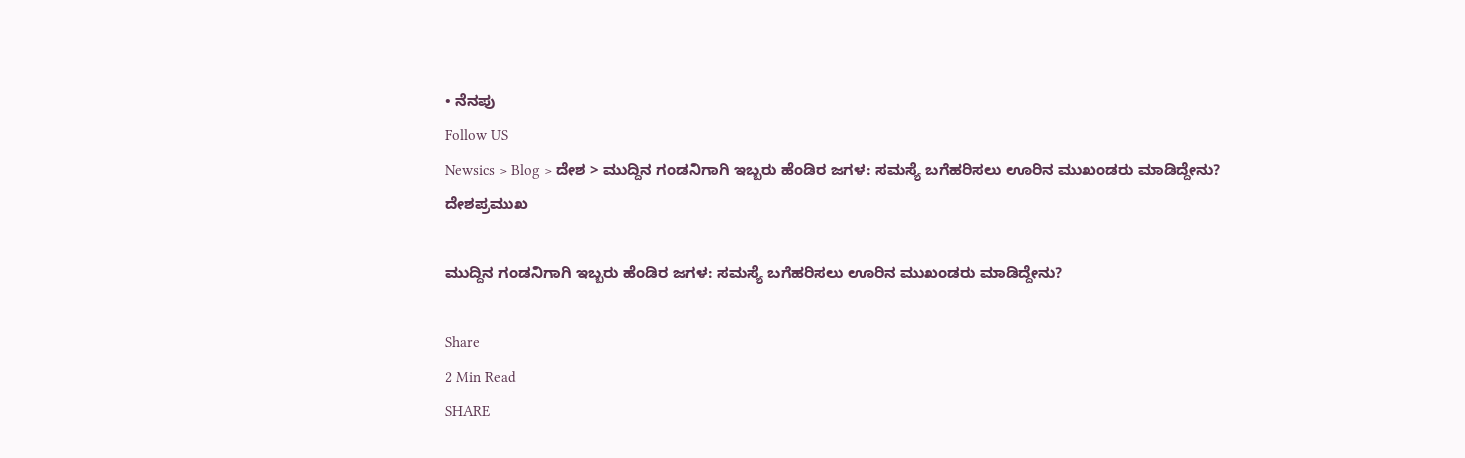• ನೆನಪು
Follow US
Newsics > Blog > ದೇಶ > ಮುದ್ದಿನ ಗಂಡನಿಗಾಗಿ ಇಬ್ಬರು ಹೆಂಡಿರ ಜಗಳ: ಸಮಸ್ಯೆ ಬಗೆಹರಿಸಲು ಊರಿನ ಮುಖಂಡರು ಮಾಡಿದ್ದೇನು?
ದೇಶಪ್ರಮುಖ

ಮುದ್ದಿನ ಗಂಡನಿಗಾಗಿ ಇಬ್ಬರು ಹೆಂಡಿರ ಜಗಳ: ಸಮಸ್ಯೆ ಬಗೆಹರಿಸಲು ಊರಿನ ಮುಖಂಡರು ಮಾಡಿದ್ದೇನು?

Share
2 Min Read
SHARE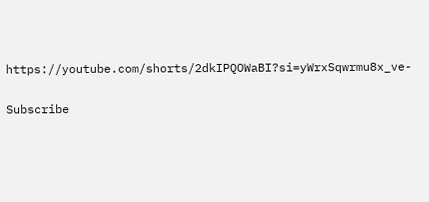https://youtube.com/shorts/2dkIPQOWaBI?si=yWrxSqwrmu8x_ve-

Subscribe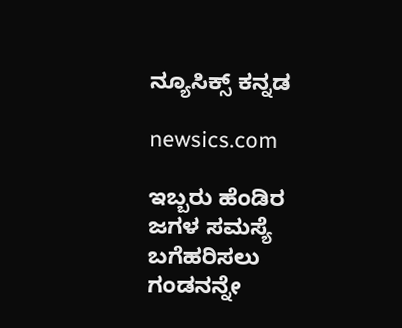ನ್ಯೂಸಿಕ್ಸ್ ಕನ್ನಡ

newsics.com

ಇಬ್ಬರು ಹೆಂಡಿರ ಜಗಳ ಸಮಸ್ಯೆ ಬಗೆಹರಿಸಲು ಗಂಡನನ್ನೇ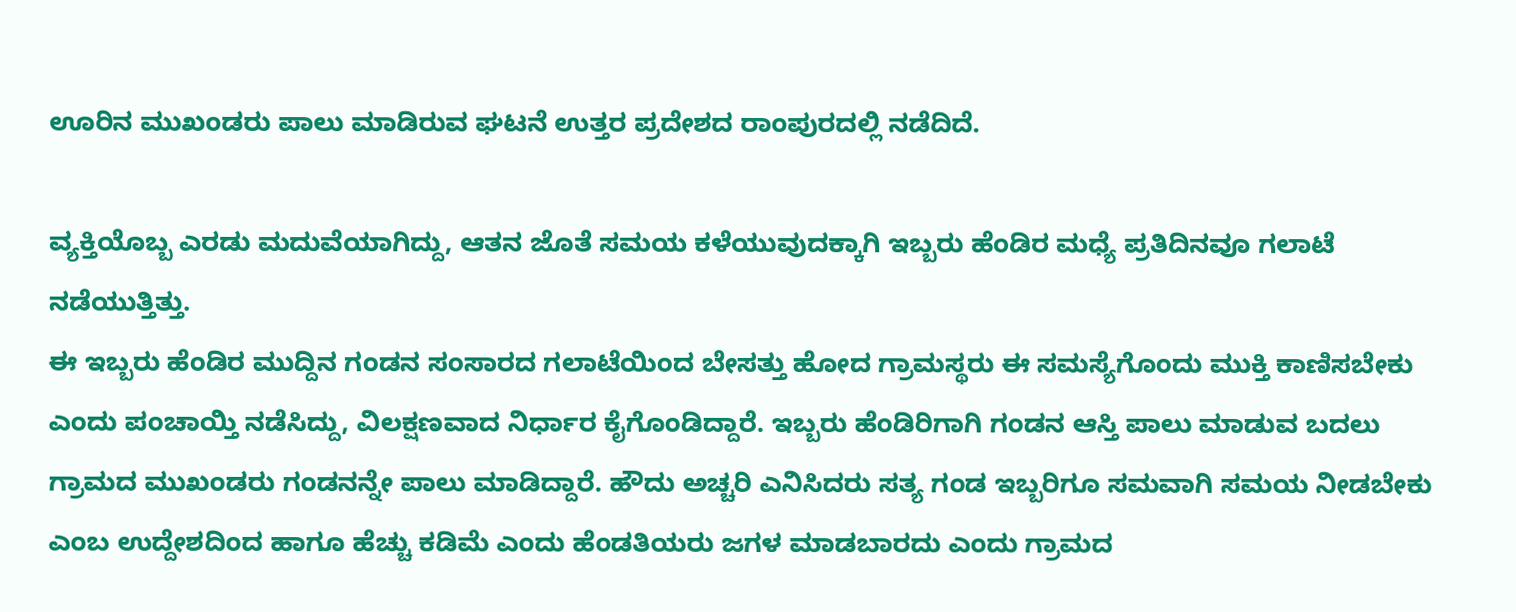ಊರಿನ ಮುಖಂಡರು ಪಾಲು ಮಾಡಿರುವ ಘಟನೆ ಉತ್ತರ ಪ್ರದೇಶದ ರಾಂಪುರದಲ್ಲಿ ನಡೆದಿದೆ.

ವ್ಯಕ್ತಿಯೊಬ್ಬ ಎರಡು ಮದುವೆಯಾಗಿದ್ದು, ಆತನ ಜೊತೆ ಸಮಯ ಕಳೆಯುವುದಕ್ಕಾಗಿ ಇಬ್ಬರು ಹೆಂಡಿರ ಮಧ್ಯೆ ಪ್ರತಿದಿನವೂ ಗಲಾಟೆ ನಡೆಯುತ್ತಿತ್ತು.
ಈ ಇಬ್ಬರು ಹೆಂಡಿರ ಮುದ್ದಿನ ಗಂಡನ ಸಂಸಾರದ ಗಲಾಟೆಯಿಂದ ಬೇಸತ್ತು ಹೋದ ಗ್ರಾಮಸ್ಥರು ಈ ಸಮಸ್ಯೆಗೊಂದು ಮುಕ್ತಿ ಕಾಣಿಸಬೇಕು ಎಂದು ಪಂಚಾಯ್ತಿ ನಡೆಸಿದ್ದು, ವಿಲಕ್ಷಣವಾದ ನಿರ್ಧಾರ ಕೈಗೊಂಡಿದ್ದಾರೆ. ಇಬ್ಬರು ಹೆಂಡಿರಿಗಾಗಿ ಗಂಡನ ಆಸ್ತಿ ಪಾಲು ಮಾಡುವ ಬದಲು ಗ್ರಾಮದ ಮುಖಂಡರು ಗಂಡನನ್ನೇ ಪಾಲು ಮಾಡಿದ್ದಾರೆ. ಹೌದು ಅಚ್ಚರಿ ಎನಿಸಿದರು ಸತ್ಯ ಗಂಡ ಇಬ್ಬರಿಗೂ ಸಮವಾಗಿ ಸಮಯ ನೀಡಬೇಕು ಎಂಬ ಉದ್ದೇಶದಿಂದ ಹಾಗೂ ಹೆಚ್ಚು ಕಡಿಮೆ ಎಂದು ಹೆಂಡತಿಯರು ಜಗಳ ಮಾಡಬಾರದು ಎಂದು ಗ್ರಾಮದ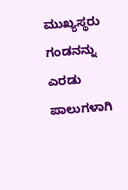ಮುಖ್ಯಸ್ಥರು ಗಂಡನನ್ನು ಎರಡು ಪಾಲುಗಳಾಗಿ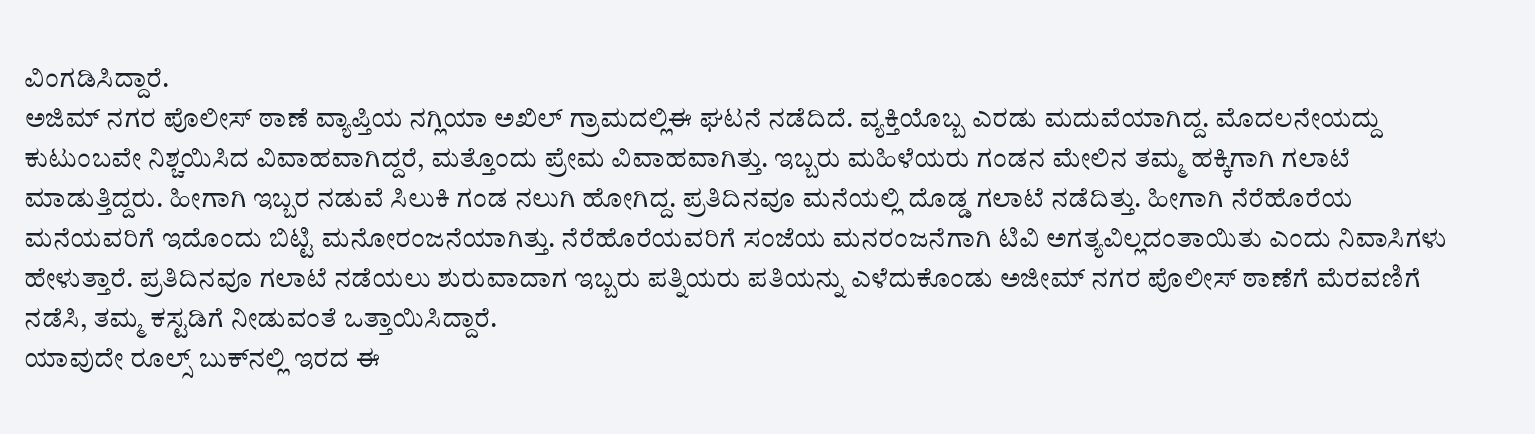ವಿಂಗಡಿಸಿದ್ದಾರೆ.
ಅಜಿಮ್ ನಗರ ಪೊಲೀಸ್ ಠಾಣೆ ವ್ಯಾಪ್ತಿಯ ನಗ್ಲಿಯಾ ಅಖಿಲ್‌ ಗ್ರಾಮದಲ್ಲಿಈ ಘಟನೆ ನಡೆದಿದೆ. ವ್ಯಕ್ತಿಯೊಬ್ಬ ಎರಡು ಮದುವೆಯಾಗಿದ್ದ. ಮೊದಲನೇಯದ್ದು ಕುಟುಂಬವೇ ನಿಶ್ಚಯಿಸಿದ ವಿವಾಹವಾಗಿದ್ದರೆ, ಮತ್ತೊಂದು ಪ್ರೇಮ ವಿವಾಹವಾಗಿತ್ತು. ಇಬ್ಬರು ಮಹಿಳೆಯರು ಗಂಡನ ಮೇಲಿನ ತಮ್ಮ ಹಕ್ಕಿಗಾಗಿ ಗಲಾಟೆ ಮಾಡುತ್ತಿದ್ದರು. ಹೀಗಾಗಿ ಇಬ್ಬರ ನಡುವೆ ಸಿಲುಕಿ ಗಂಡ ನಲುಗಿ ಹೋಗಿದ್ದ. ಪ್ರತಿದಿನವೂ ಮನೆಯಲ್ಲಿ ದೊಡ್ಡ ಗಲಾಟೆ ನಡೆದಿತ್ತು. ಹೀಗಾಗಿ ನೆರೆಹೊರೆಯ ಮನೆಯವರಿಗೆ ಇದೊಂದು ಬಿಟ್ಟಿ ಮನೋರಂಜನೆಯಾಗಿತ್ತು. ನೆರೆಹೊರೆಯವರಿಗೆ ಸಂಜೆಯ ಮನರಂಜನೆಗಾಗಿ ಟಿವಿ ಅಗತ್ಯವಿಲ್ಲದಂತಾಯಿತು ಎಂದು ನಿವಾಸಿಗಳು ಹೇಳುತ್ತಾರೆ. ಪ್ರತಿದಿನವೂ ಗಲಾಟೆ ನಡೆಯಲು ಶುರುವಾದಾಗ ಇಬ್ಬರು ಪತ್ನಿಯರು ಪತಿಯನ್ನು ಎಳೆದುಕೊಂಡು ಅಜೀಮ್ ನಗರ ಪೊಲೀಸ್ ಠಾಣೆಗೆ ಮೆರವಣಿಗೆ ನಡೆಸಿ, ತಮ್ಮ ಕಸ್ಟಡಿಗೆ ನೀಡುವಂತೆ ಒತ್ತಾಯಿಸಿದ್ದಾರೆ.
ಯಾವುದೇ ರೂಲ್ಸ್‌ ಬುಕ್‌ನಲ್ಲಿ ಇರದ ಈ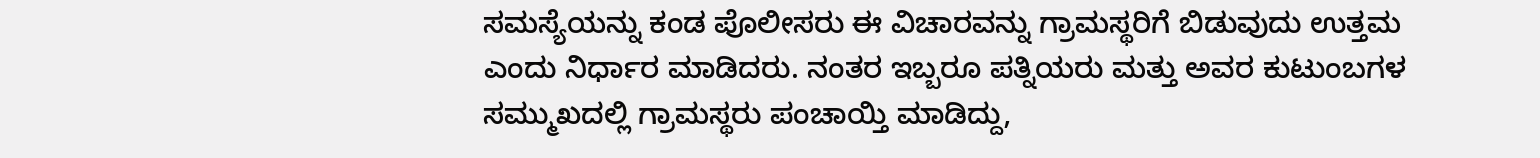ಸಮಸ್ಯೆಯನ್ನು ಕಂಡ ಪೊಲೀಸರು ಈ ವಿಚಾರವನ್ನು ಗ್ರಾಮಸ್ಥರಿಗೆ ಬಿಡುವುದು ಉತ್ತಮ ಎಂದು ನಿರ್ಧಾರ ಮಾಡಿದರು. ನಂತರ ಇಬ್ಬರೂ ಪತ್ನಿಯರು ಮತ್ತು ಅವರ ಕುಟುಂಬಗಳ ಸಮ್ಮುಖದಲ್ಲಿ ಗ್ರಾಮಸ್ಥರು ಪಂಚಾಯ್ತಿ ಮಾಡಿದ್ದು,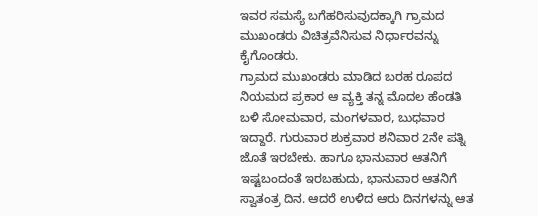ಇವರ ಸಮಸ್ಯೆ ಬಗೆಹರಿಸುವುದಕ್ಕಾಗಿ ಗ್ರಾಮದ ಮುಖಂಡರು ವಿಚಿತ್ರವೆನಿಸುವ ನಿರ್ಧಾರವನ್ನು ಕೈಗೊಂಡರು.
ಗ್ರಾಮದ ಮುಖಂಡರು ಮಾಡಿದ ಬರಹ ರೂಪದ ನಿಯಮದ ಪ್ರಕಾರ ಆ ವ್ಯಕ್ತಿ ತನ್ನ ಮೊದಲ ಹೆಂಡತಿ ಬಳಿ ಸೋಮವಾರ, ಮಂಗಳವಾರ, ಬುಧವಾರ ಇದ್ದಾರೆ. ಗುರುವಾರ ಶುಕ್ರವಾರ ಶನಿವಾರ 2ನೇ ಪತ್ನಿ ಜೊತೆ ಇರಬೇಕು. ಹಾಗೂ ಭಾನುವಾರ ಆತನಿಗೆ ಇಷ್ಟಬಂದಂತೆ ಇರಬಹುದು, ಭಾನುವಾರ ಆತನಿಗೆ ಸ್ವಾತಂತ್ರ ದಿನ. ಆದರೆ ಉಳಿದ ಆರು ದಿನಗಳನ್ನು ಆತ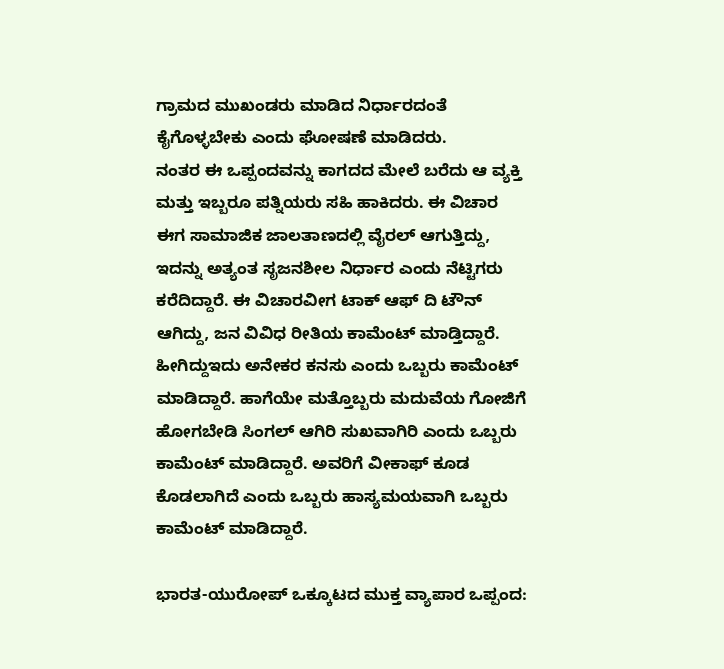ಗ್ರಾಮದ ಮುಖಂಡರು ಮಾಡಿದ ನಿರ್ಧಾರದಂತೆ ಕೈಗೊಳ್ಳಬೇಕು ಎಂದು ಘೋಷಣೆ ಮಾಡಿದರು.
ನಂತರ ಈ ಒಪ್ಪಂದವನ್ನು ಕಾಗದದ ಮೇಲೆ ಬರೆದು ಆ ವ್ಯಕ್ತಿ ಮತ್ತು ಇಬ್ಬರೂ ಪತ್ನಿಯರು ಸಹಿ ಹಾಕಿದರು. ಈ ವಿಚಾರ ಈಗ ಸಾಮಾಜಿಕ ಜಾಲತಾಣದಲ್ಲಿ ವೈರಲ್ ಆಗುತ್ತಿದ್ದು, ಇದನ್ನು ಅತ್ಯಂತ ಸೃಜನಶೀಲ ನಿರ್ಧಾರ ಎಂದು ನೆಟ್ಟಿಗರು ಕರೆದಿದ್ದಾರೆ. ಈ ವಿಚಾರವೀಗ ಟಾಕ್ ಆಫ್ ದಿ ಟೌನ್ ಆಗಿದ್ದು, ಜನ ವಿವಿಧ ರೀತಿಯ ಕಾಮೆಂಟ್ ಮಾಡ್ತಿದ್ದಾರೆ. ಹೀಗಿದ್ದುಇದು ಅನೇಕರ ಕನಸು ಎಂದು ಒಬ್ಬರು ಕಾಮೆಂಟ್ ಮಾಡಿದ್ದಾರೆ. ಹಾಗೆಯೇ ಮತ್ತೊಬ್ಬರು ಮದುವೆಯ ಗೋಜಿಗೆ ಹೋಗಬೇಡಿ ಸಿಂಗಲ್ ಆಗಿರಿ ಸುಖವಾಗಿರಿ ಎಂದು ಒಬ್ಬರು ಕಾಮೆಂಟ್ ಮಾಡಿದ್ದಾರೆ. ಅವರಿಗೆ ವೀಕಾಫ್ ಕೂಡ ಕೊಡಲಾಗಿದೆ ಎಂದು ಒಬ್ಬರು ಹಾಸ್ಯಮಯವಾಗಿ ಒಬ್ಬರು ಕಾಮೆಂಟ್ ಮಾಡಿದ್ದಾರೆ.

ಭಾರತ-ಯುರೋಪ್ ಒಕ್ಕೂಟದ ಮುಕ್ತ ವ್ಯಾಪಾರ ಒಪ್ಪಂದ: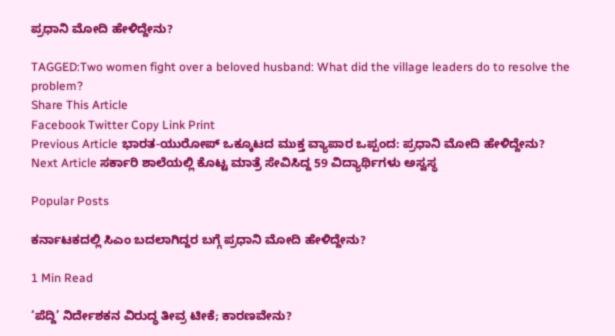ಪ್ರಧಾನಿ ಮೋದಿ ಹೇಳಿದ್ದೇನು?

TAGGED:Two women fight over a beloved husband: What did the village leaders do to resolve the problem?
Share This Article
Facebook Twitter Copy Link Print
Previous Article ಭಾರತ-ಯುರೋಪ್ ಒಕ್ಕೂಟದ ಮುಕ್ತ ವ್ಯಾಪಾರ ಒಪ್ಪಂದ: ಪ್ರಧಾನಿ ಮೋದಿ ಹೇಳಿದ್ದೇನು?
Next Article ಸರ್ಕಾರಿ ಶಾಲೆಯಲ್ಲಿ ಕೊಟ್ಟ ಮಾತ್ರೆ ಸೇವಿಸಿದ್ದ 59 ವಿದ್ಯಾರ್ಥಿಗಳು ಅಸ್ವಸ್ಥ

Popular Posts

ಕರ್ನಾಟಕದಲ್ಲಿ ಸಿಎಂ ಬದಲಾಗಿದ್ದರ ಬಗ್ಗೆ ಪ್ರಧಾನಿ ಮೋದಿ ಹೇಳಿದ್ದೇನು?

1 Min Read

‘ಪೆದ್ದಿ’ ನಿರ್ದೇಶಕನ ವಿರುದ್ಧ ತೀವ್ರ ಟೀಕೆ; ಕಾರಣವೇನು?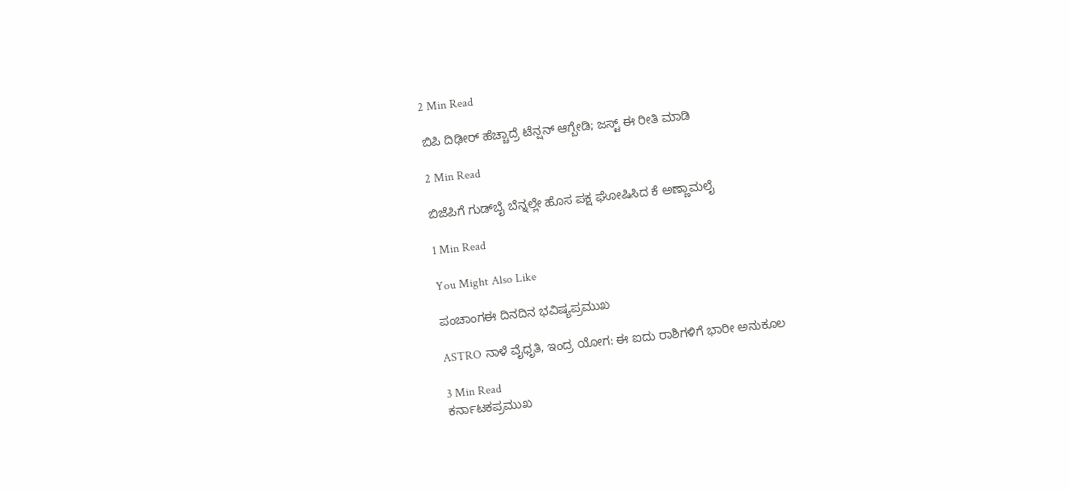2 Min Read

ಬಿಪಿ ದಿಢೀರ್ ಹೆಚ್ಚಾದ್ರೆ ಟೆನ್ಷನ್ ಆಗ್ಬೇಡಿ; ಜಸ್ಟ್ ಈ ರೀತಿ ಮಾಡಿ

2 Min Read

ಬಿಜೆಪಿಗೆ ಗುಡ್‌ಬೈ ಬೆನ್ನಲ್ಲೇ ಹೊಸ ಪಕ್ಷ ಘೋಷಿಸಿದ ಕೆ ಅಣ್ಣಾಮಲೈ

1 Min Read

You Might Also Like

ಪಂಚಾಂಗಈ ದಿನದಿನ ಭವಿಷ್ಯಪ್ರಮುಖ

ASTRO ನಾಳೆ ವೈಧೃತಿ, ಇಂದ್ರ ಯೋಗ: ಈ ಐದು ರಾಶಿಗಳಿಗೆ ಭಾರೀ ಅನುಕೂಲ

3 Min Read
ಕರ್ನಾಟಕಪ್ರಮುಖ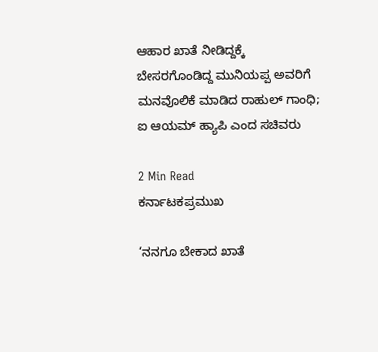ಆಹಾರ ಖಾತೆ ನೀಡಿದ್ದಕ್ಕೆ ಬೇಸರಗೊಂಡಿದ್ದ ಮುನಿಯಪ್ಪ ಅವರಿಗೆ ಮನವೊಲಿಕೆ ಮಾಡಿದ ರಾಹುಲ್ ಗಾಂಧಿ; ಐ ಆಯಮ್ ಹ್ಯಾಪಿ ಎಂದ ಸಚಿವರು

2 Min Read
ಕರ್ನಾಟಕಪ್ರಮುಖ

‘ನನಗೂ ಬೇಕಾದ ಖಾತೆ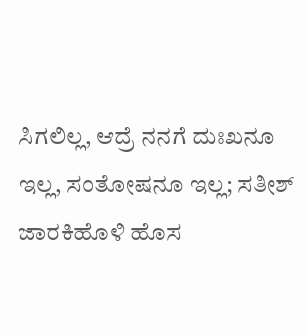ಸಿಗಲಿಲ್ಲ, ಆದ್ರೆ ನನಗೆ ದುಃಖನೂ ಇಲ್ಲ, ಸಂತೋಷನೂ ಇಲ್ಲ; ಸತೀಶ್ ಜಾರಕಿಹೊಳಿ ಹೊಸ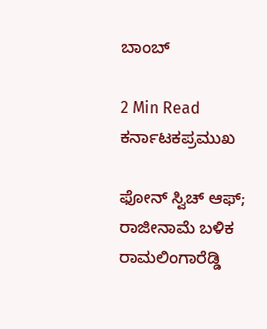ಬಾಂಬ್

2 Min Read
ಕರ್ನಾಟಕಪ್ರಮುಖ

ಫೋನ್ ಸ್ವಿಚ್ ಆಫ್; ರಾಜೀನಾಮೆ ಬಳಿಕ ರಾಮಲಿಂಗಾರೆಡ್ಡಿ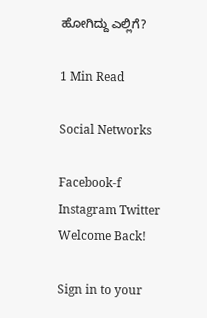ಹೋಗಿದ್ದು ಎಲ್ಲಿಗೆ?

1 Min Read

Social Networks

Facebook-f Instagram Twitter
Welcome Back!

Sign in to your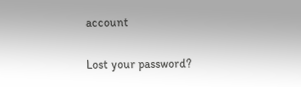account

Lost your password?